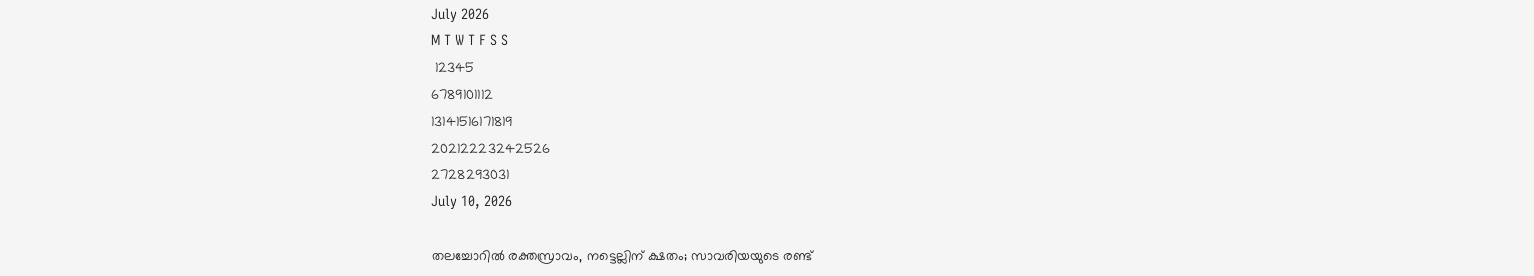July 2026
M T W T F S S
 12345
6789101112
13141516171819
20212223242526
2728293031
July 10, 2026

തലച്ചോറില്‍ രക്തസ്രാവം, നട്ടെല്ലിന് ക്ഷതം; സാവരിയയുടെ രണ്ട്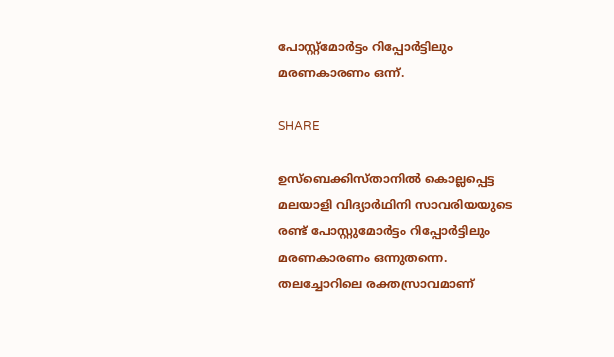പോസ്റ്റ്‌മോര്‍ട്ടം റിപ്പോര്‍ട്ടിലും മരണകാരണം ഒന്ന്.

SHARE

ഉസ്‌ബെക്കിസ്താനില്‍ കൊല്ലപ്പെട്ട മലയാളി വിദ്യാര്‍ഥിനി സാവരിയയുടെ രണ്ട് പോസ്റ്റുമോര്‍ട്ടം റിപ്പോര്‍ട്ടിലും മരണകാരണം ഒന്നുതന്നെ. തലച്ചോറിലെ രക്തസ്രാവമാണ്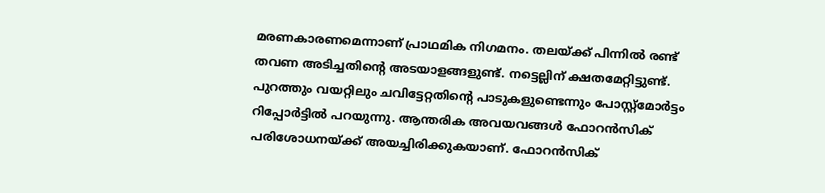മരണകാരണമെന്നാണ് പ്രാഥമിക നിഗമനം. തലയ്ക്ക് പിന്നില്‍ രണ്ട് തവണ അടിച്ചതിന്റെ അടയാളങ്ങളുണ്ട്. നട്ടെല്ലിന് ക്ഷതമേറ്റിട്ടുണ്ട്. പുറത്തും വയറ്റിലും ചവിട്ടേറ്റതിന്റെ പാടുകളുണ്ടെന്നും പോസ്റ്റ്‌മോര്‍ട്ടം റിപ്പോര്‍ട്ടില്‍ പറയുന്നു. ആന്തരിക അവയവങ്ങള്‍ ഫോറന്‍സിക് പരിശോധനയ്ക്ക് അയച്ചിരിക്കുകയാണ്. ഫോറന്‍സിക്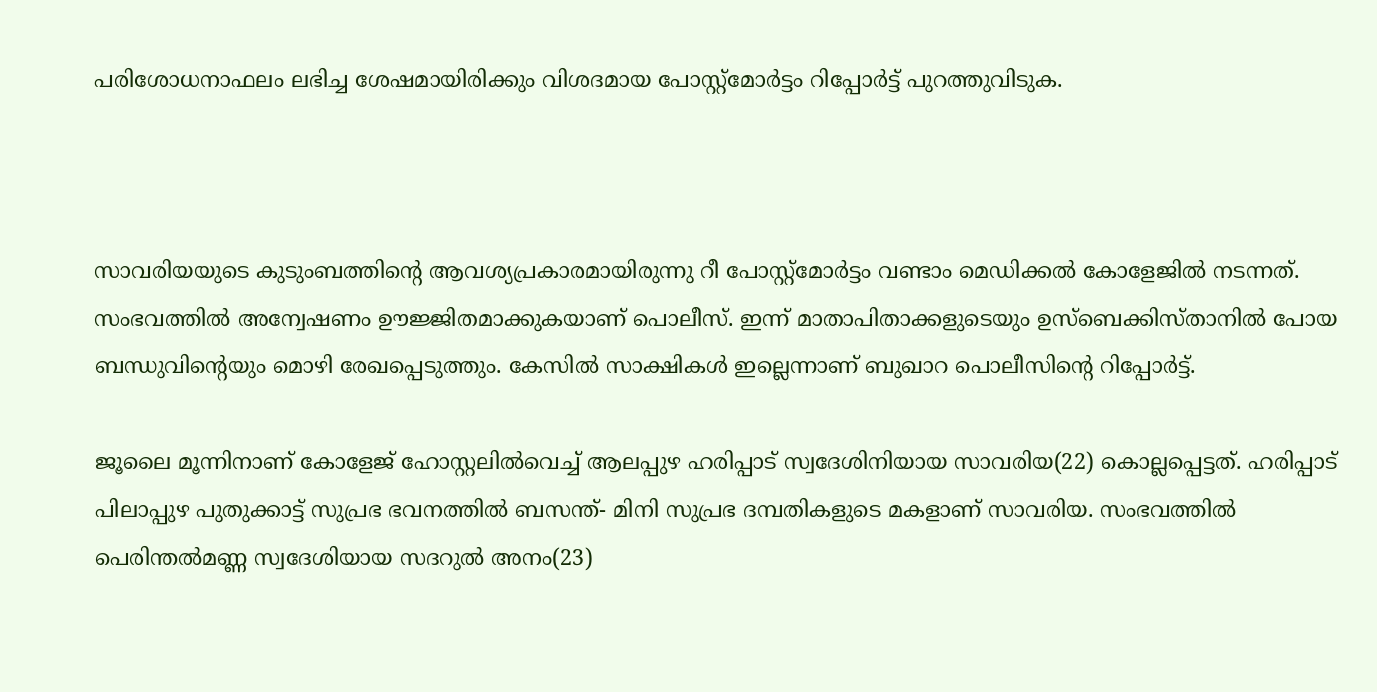പരിശോധനാഫലം ലഭിച്ച ശേഷമായിരിക്കും വിശദമായ പോസ്റ്റ്‌മോര്‍ട്ടം റിപ്പോര്‍ട്ട് പുറത്തുവിടുക.



സാവരിയയുടെ കുടുംബത്തിന്റെ ആവശ്യപ്രകാരമായിരുന്നു റീ പോസ്റ്റ്‌മോര്‍ട്ടം വണ്ടാം മെഡിക്കല്‍ കോളേജില്‍ നടന്നത്. സംഭവത്തില്‍ അന്വേഷണം ഊജ്ജിതമാക്കുകയാണ് പൊലീസ്. ഇന്ന് മാതാപിതാക്കളുടെയും ഉസ്‌ബെക്കിസ്താനില്‍ പോയ ബന്ധുവിന്റെയും മൊഴി രേഖപ്പെടുത്തും. കേസില്‍ സാക്ഷികള്‍ ഇല്ലെന്നാണ് ബുഖാറ പൊലീസിന്റെ റിപ്പോര്‍ട്ട്.

ജൂലൈ മൂന്നിനാണ് കോളേജ് ഹോസ്റ്റലില്‍വെച്ച് ആലപ്പുഴ ഹരിപ്പാട് സ്വദേശിനിയായ സാവരിയ(22) കൊല്ലപ്പെട്ടത്. ഹരിപ്പാട് പിലാപ്പുഴ പുതുക്കാട്ട് സുപ്രഭ ഭവനത്തില്‍ ബസന്ത്- മിനി സുപ്രഭ ദമ്പതികളുടെ മകളാണ് സാവരിയ. സംഭവത്തില്‍ പെരിന്തല്‍മണ്ണ സ്വദേശിയായ സദറുല്‍ അനം(23)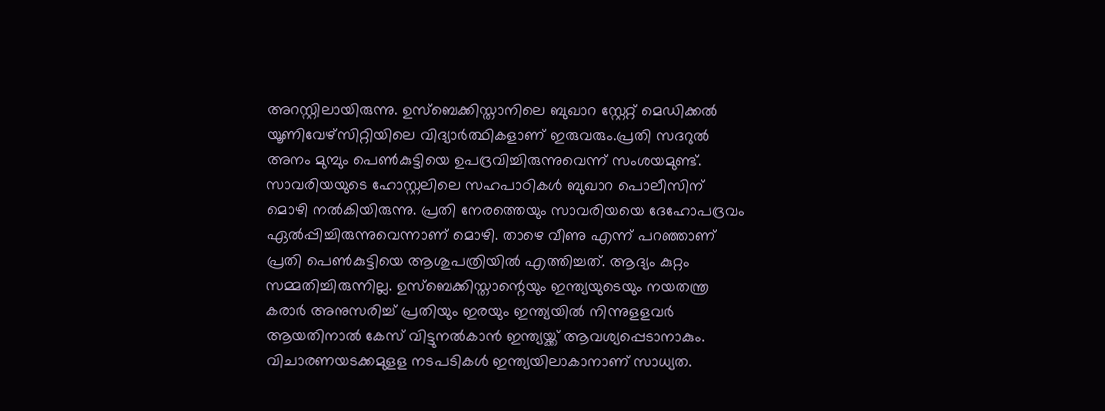അറസ്റ്റിലായിരുന്നു. ഉസ്ബെക്കിസ്താനിലെ ബുഖാറ സ്റ്റേറ്റ് മെഡിക്കല്‍ യൂണിവേഴ്സിറ്റിയിലെ വിദ്യാര്‍ത്ഥികളാണ് ഇരുവരും.പ്രതി സദറുല്‍ അനം മുമ്പും പെണ്‍കുട്ടിയെ ഉപദ്രവിച്ചിരുന്നുവെന്ന് സംശയമുണ്ട്. സാവരിയയുടെ ഹോസ്റ്റലിലെ സഹപാഠികള്‍ ബുഖാറ പൊലീസിന് മൊഴി നല്‍കിയിരുന്നു. പ്രതി നേരത്തെയും സാവരിയയെ ദേഹോപദ്രവം ഏല്‍പ്പിച്ചിരുന്നുവെന്നാണ് മൊഴി. താഴെ വീണു എന്ന് പറഞ്ഞാണ് പ്രതി പെണ്‍കുട്ടിയെ ആശുപത്രിയില്‍ എത്തിച്ചത്. ആദ്യം കുറ്റം സമ്മതിച്ചിരുന്നില്ല. ഉസ്ബെക്കിസ്താന്റെയും ഇന്ത്യയുടെയും നയതന്ത്ര കരാര്‍ അനുസരിച്ച് പ്രതിയും ഇരയും ഇന്ത്യയില്‍ നിന്നുളളവര്‍ ആയതിനാല്‍ കേസ് വിട്ടുനല്‍കാന്‍ ഇന്ത്യയ്ക്ക് ആവശ്യപ്പെടാനാകും. വിചാരണയടക്കമുളള നടപടികള്‍ ഇന്ത്യയിലാകാനാണ് സാധ്യത.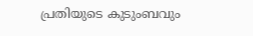പ്രതിയുടെ കുടുംബവും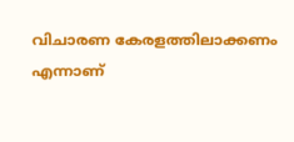വിചാരണ കേരളത്തിലാക്കണം എന്നാണ്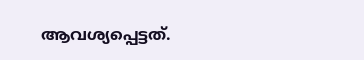ആവശ്യപ്പെട്ടത്.